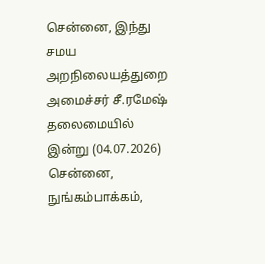சென்னை, இந்து சமய அறநிலையத்துறை அமைச்சர் சீ.ரமேஷ் தலைமையில் இன்று (04.07.2026) சென்னை, நுங்கம்பாக்கம்,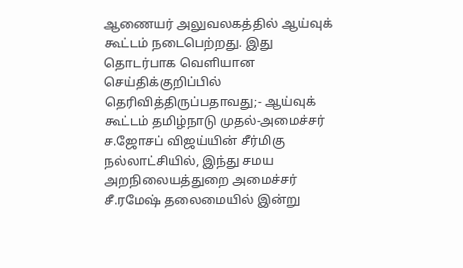ஆணையர் அலுவலகத்தில் ஆய்வுக் கூட்டம் நடைபெற்றது. இது தொடர்பாக வெளியான செய்திக்குறிப்பில் தெரிவித்திருப்பதாவது;- ஆய்வுக் கூட்டம் தமிழ்நாடு முதல்-அமைச்சர் ச.ஜோசப் விஜய்யின் சீர்மிகு நல்லாட்சியில், இந்து சமய அறநிலையத்துறை அமைச்சர் சீ.ரமேஷ் தலைமையில் இன்று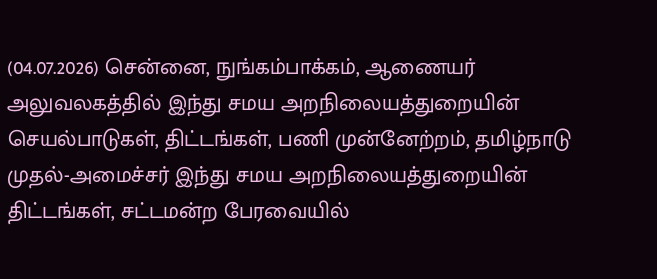(04.07.2026) சென்னை, நுங்கம்பாக்கம், ஆணையர் அலுவலகத்தில் இந்து சமய அறநிலையத்துறையின் செயல்பாடுகள், திட்டங்கள், பணி முன்னேற்றம், தமிழ்நாடு முதல்-அமைச்சர் இந்து சமய அறநிலையத்துறையின் திட்டங்கள், சட்டமன்ற பேரவையில்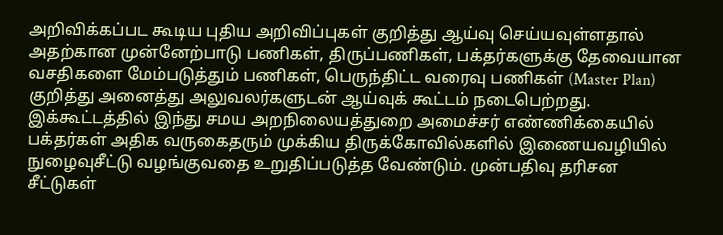அறிவிக்கப்பட கூடிய புதிய அறிவிப்புகள் குறித்து ஆய்வு செய்யவுள்ளதால் அதற்கான முன்னேற்பாடு பணிகள், திருப்பணிகள், பக்தர்களுக்கு தேவையான வசதிகளை மேம்படுத்தும் பணிகள், பெருந்திட்ட வரைவு பணிகள் (Master Plan) குறித்து அனைத்து அலுவலர்களுடன் ஆய்வுக் கூட்டம் நடைபெற்றது. இக்கூட்டத்தில் இந்து சமய அறநிலையத்துறை அமைச்சர் எண்ணிக்கையில் பக்தர்கள் அதிக வருகைதரும் முக்கிய திருக்கோவில்களில் இணையவழியில் நுழைவுசீட்டு வழங்குவதை உறுதிப்படுத்த வேண்டும். முன்பதிவு தரிசன சீட்டுகள்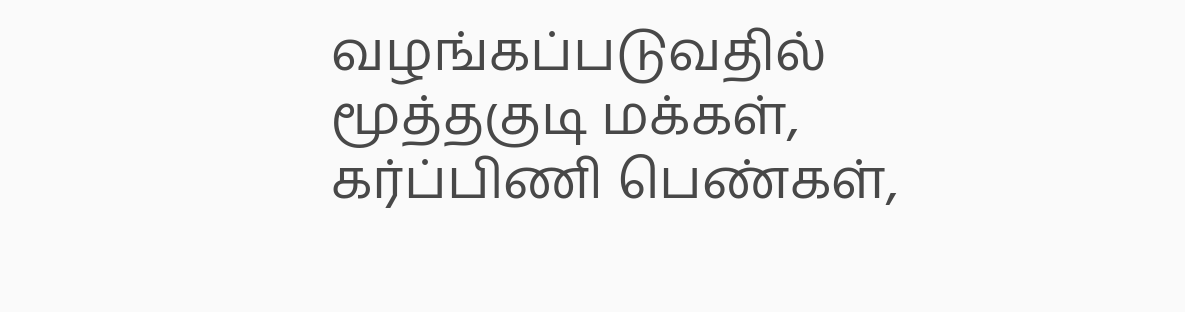வழங்கப்படுவதில் மூத்தகுடி மக்கள், கர்ப்பிணி பெண்கள்,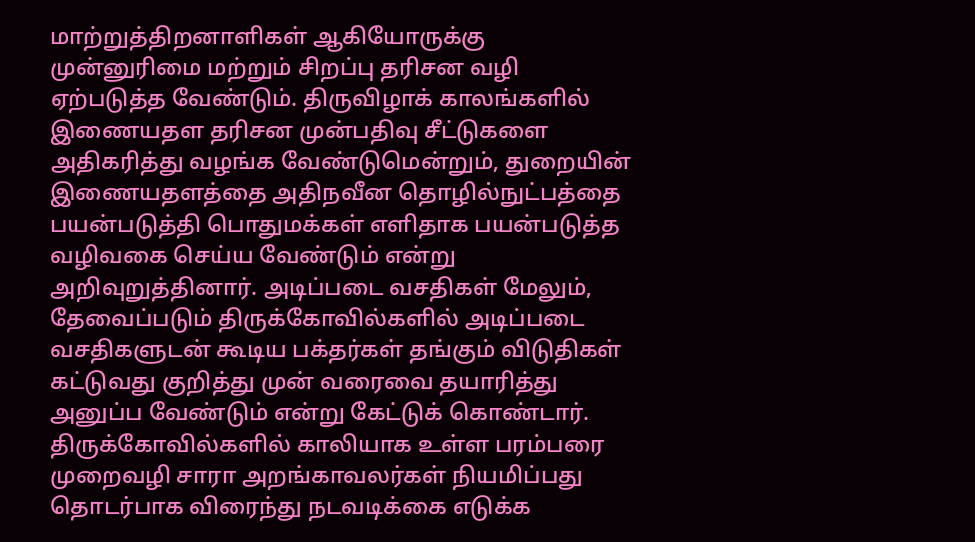மாற்றுத்திறனாளிகள் ஆகியோருக்கு முன்னுரிமை மற்றும் சிறப்பு தரிசன வழி ஏற்படுத்த வேண்டும். திருவிழாக் காலங்களில் இணையதள தரிசன முன்பதிவு சீட்டுகளை அதிகரித்து வழங்க வேண்டுமென்றும், துறையின் இணையதளத்தை அதிநவீன தொழில்நுட்பத்தை பயன்படுத்தி பொதுமக்கள் எளிதாக பயன்படுத்த வழிவகை செய்ய வேண்டும் என்று அறிவுறுத்தினார். அடிப்படை வசதிகள் மேலும், தேவைப்படும் திருக்கோவில்களில் அடிப்படை வசதிகளுடன் கூடிய பக்தர்கள் தங்கும் விடுதிகள் கட்டுவது குறித்து முன் வரைவை தயாரித்து அனுப்ப வேண்டும் என்று கேட்டுக் கொண்டார். திருக்கோவில்களில் காலியாக உள்ள பரம்பரை முறைவழி சாரா அறங்காவலர்கள் நியமிப்பது தொடர்பாக விரைந்து நடவடிக்கை எடுக்க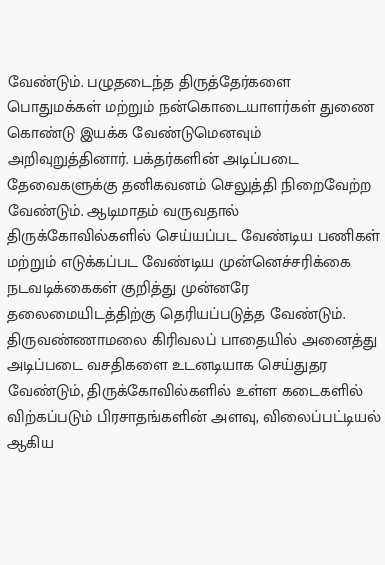வேண்டும். பழுதடைந்த திருத்தேர்களை பொதுமக்கள் மற்றும் நன்கொடையாளர்கள் துணை கொண்டு இயக்க வேண்டுமெனவும் அறிவுறுத்தினார். பக்தர்களின் அடிப்படை தேவைகளுக்கு தனிகவனம் செலுத்தி நிறைவேற்ற வேண்டும். ஆடிமாதம் வருவதால் திருக்கோவில்களில் செய்யப்பட வேண்டிய பணிகள் மற்றும் எடுக்கப்பட வேண்டிய முன்னெச்சரிக்கை நடவடிக்கைகள் குறித்து முன்னரே தலைமையிடத்திற்கு தெரியப்படுத்த வேண்டும். திருவண்ணாமலை கிரிவலப் பாதையில் அனைத்து அடிப்படை வசதிகளை உடனடியாக செய்துதர வேண்டும், திருக்கோவில்களில் உள்ள கடைகளில் விற்கப்படும் பிரசாதங்களின் அளவு, விலைப்பட்டியல் ஆகிய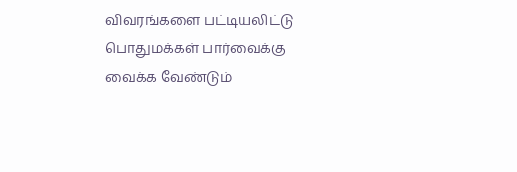விவரங்களை பட்டியலிட்டு பொதுமக்கள் பார்வைக்கு வைக்க வேண்டும்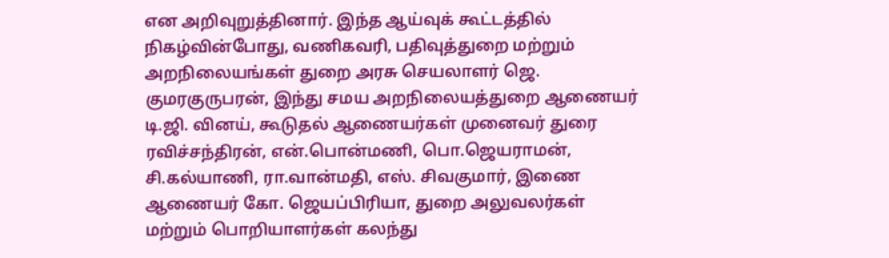என அறிவுறுத்தினார். இந்த ஆய்வுக் கூட்டத்தில் நிகழ்வின்போது, வணிகவரி, பதிவுத்துறை மற்றும் அறநிலையங்கள் துறை அரசு செயலாளர் ஜெ. குமரகுருபரன், இந்து சமய அறநிலையத்துறை ஆணையர் டி.ஜி. வினய், கூடுதல் ஆணையர்கள் முனைவர் துரை ரவிச்சந்திரன், என்.பொன்மணி, பொ.ஜெயராமன், சி.கல்யாணி, ரா.வான்மதி, எஸ். சிவகுமார், இணை ஆணையர் கோ. ஜெயப்பிரியா, துறை அலுவலர்கள் மற்றும் பொறியாளர்கள் கலந்து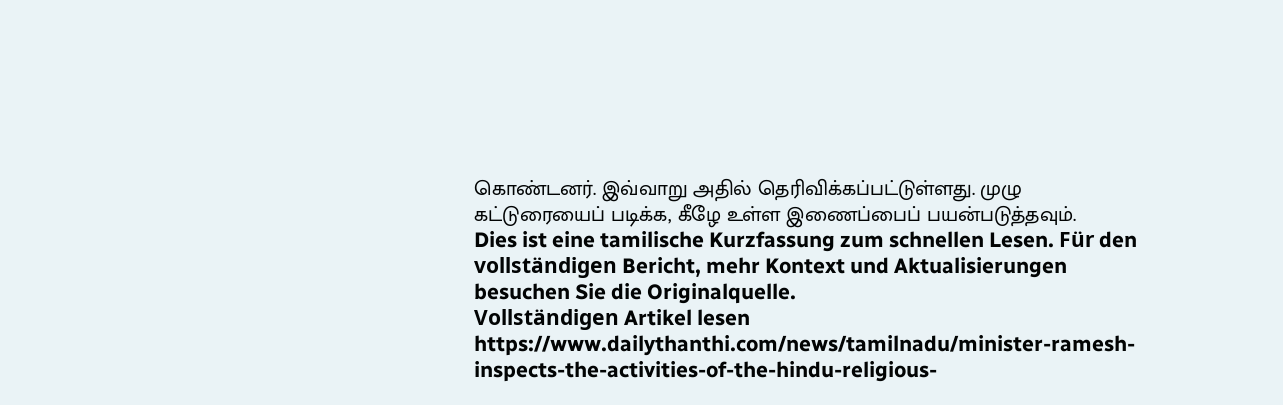கொண்டனர். இவ்வாறு அதில் தெரிவிக்கப்பட்டுள்ளது. முழு கட்டுரையைப் படிக்க, கீழே உள்ள இணைப்பைப் பயன்படுத்தவும்.
Dies ist eine tamilische Kurzfassung zum schnellen Lesen. Für den vollständigen Bericht, mehr Kontext und Aktualisierungen besuchen Sie die Originalquelle.
Vollständigen Artikel lesen
https://www.dailythanthi.com/news/tamilnadu/minister-ramesh-inspects-the-activities-of-the-hindu-religious-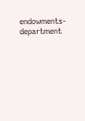endowments-department